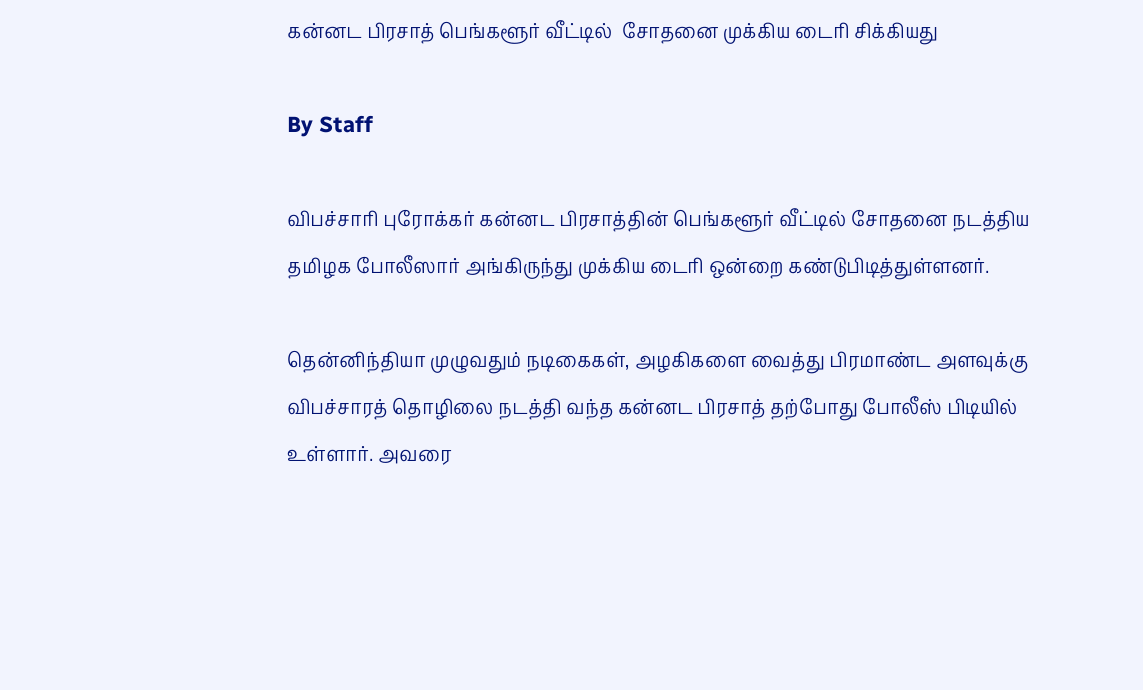கன்னட பிரசாத் பெங்களூர் வீட்டில்  சோதனை முக்கிய டைரி சிக்கியது

By Staff

விபச்சாரி புரோக்கர் கன்னட பிரசாத்தின் பெங்களூர் வீட்டில் சோதனை நடத்திய தமிழக போலீஸார் அங்கிருந்து முக்கிய டைரி ஒன்றை கண்டுபிடித்துள்ளனர்.

தென்னிந்தியா முழுவதும் நடிகைகள், அழகிகளை வைத்து பிரமாண்ட அளவுக்கு விபச்சாரத் தொழிலை நடத்தி வந்த கன்னட பிரசாத் தற்போது போலீஸ் பிடியில் உள்ளார். அவரை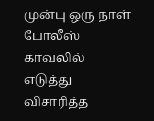முன்பு ஒரு நாள் போலீஸ் காவலில் எடுத்து விசாரித்த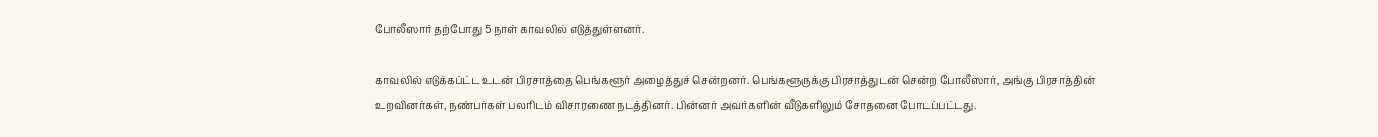போலீஸார் தற்போது 5 நாள் காவலில் எடுத்துள்ளனர்.

காவலில் எடுக்கப்ட்ட உடன் பிரசாத்தை பெங்களூர் அழைத்துச் சென்றனர். பெங்களூருக்கு பிரசாத்துடன் சென்ற போலீஸார், அங்கு பிரசாத்தின் உறவினர்கள், நண்பர்கள் பலரிடம் விசாரணை நடத்தினர். பின்னர் அவர்களின் வீடுகளிலும் சோதனை போடப்பட்டது.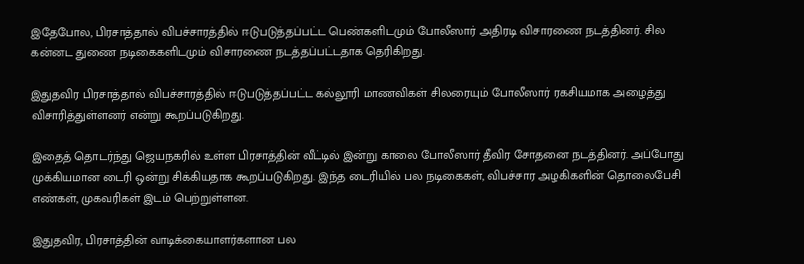இதேபோல, பிரசாத்தால் விபச்சாரத்தில் ஈடுபடுத்தப்பட்ட பெண்களிடமும் போலீஸார் அதிரடி விசாரணை நடத்தினர். சில கன்னட துணை நடிகைகளிடமும் விசாரணை நடத்தப்பட்டதாக தெரிகிறது.

இதுதவிர பிரசாத்தால் விபச்சாரத்தில் ஈடுபடுத்தப்பட்ட கல்லூரி மாணவிகள் சிலரையும் போலீஸார் ரகசியமாக அழைத்து விசாரித்துள்ளனர் என்று கூறப்படுகிறது.

இதைத் தொடர்ந்து ஜெயநகரில் உள்ள பிரசாத்தின் வீட்டில் இன்று காலை போலீஸார் தீவிர சோதனை நடத்தினர். அப்போது முக்கியமான டைரி ஒன்று சிக்கியதாக கூறப்படுகிறது. இந்த டைரியில் பல நடிகைகள், விபச்சார அழகிகளின் தொலைபேசி எண்கள், முகவரிகள் இடம் பெற்றுள்ளன.

இதுதவிர, பிரசாத்தின் வாடிக்கையாளர்களான பல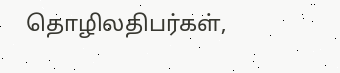தொழிலதிபர்கள்,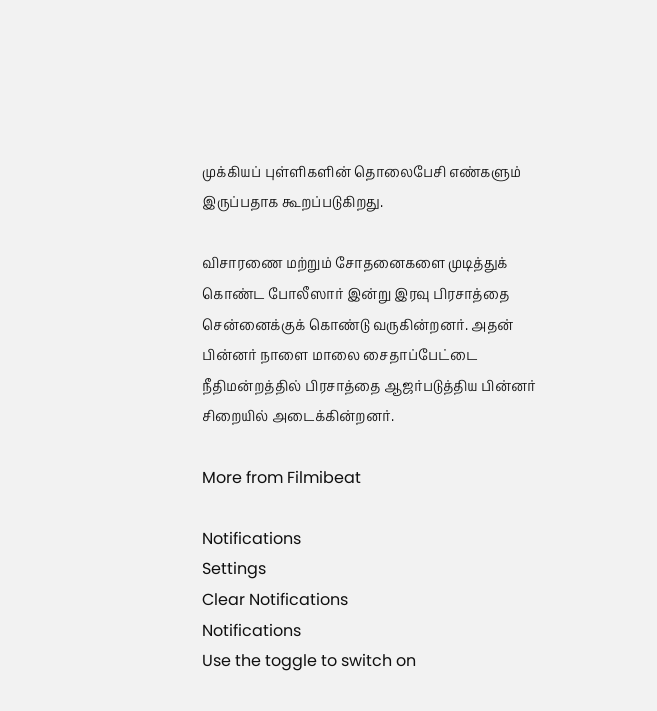முக்கியப் புள்ளிகளின் தொலைபேசி எண்களும் இருப்பதாக கூறப்படுகிறது.

விசாரணை மற்றும் சோதனைகளை முடித்துக் கொண்ட போலீஸார் இன்று இரவு பிரசாத்தை சென்னைக்குக் கொண்டு வருகின்றனர். அதன் பின்னர் நாளை மாலை சைதாப்பேட்டை நீதிமன்றத்தில் பிரசாத்தை ஆஜர்படுத்திய பின்னர் சிறையில் அடைக்கின்றனர்.

More from Filmibeat

Notifications
Settings
Clear Notifications
Notifications
Use the toggle to switch on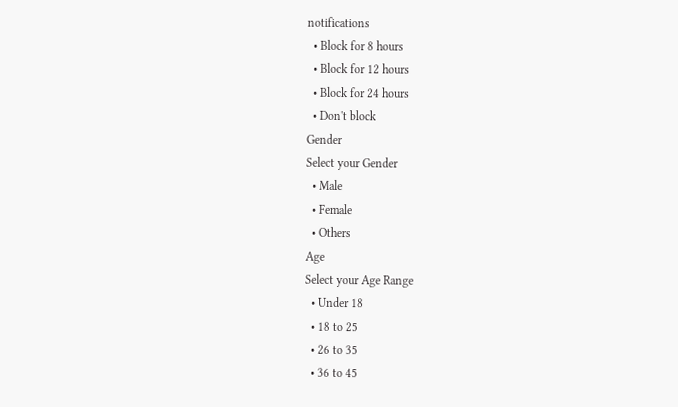notifications
  • Block for 8 hours
  • Block for 12 hours
  • Block for 24 hours
  • Don't block
Gender
Select your Gender
  • Male
  • Female
  • Others
Age
Select your Age Range
  • Under 18
  • 18 to 25
  • 26 to 35
  • 36 to 45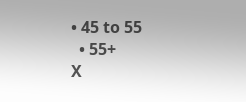• 45 to 55
  • 55+
X